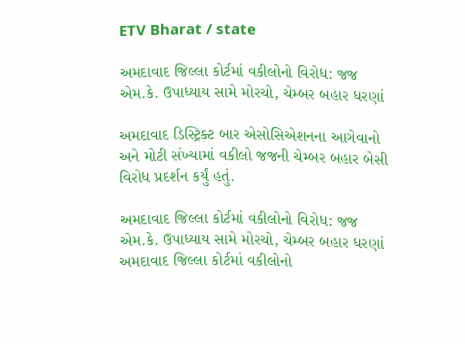ETV Bharat / state

અમદાવાદ જિલ્લા કોર્ટમાં વકીલોનો વિરોધ: જજ એમ.કે. ઉપાધ્યાય સામે મોરચો, ચેમ્બર બહાર ધરણાં

અમદાવાદ ડિસ્ટ્રિક્ટ બાર એસોસિએશનના આગેવાનો અને મોટી સંખ્યામાં વકીલો જજની ચેમ્બર બહાર બેસી વિરોધ પ્રદર્શન કર્યું હતું.

અમદાવાદ જિલ્લા કોર્ટમાં વકીલોનો વિરોધ: જજ એમ.કે. ઉપાધ્યાય સામે મોરચો, ચેમ્બર બહાર ધરણાં
અમદાવાદ જિલ્લા કોર્ટમાં વકીલોનો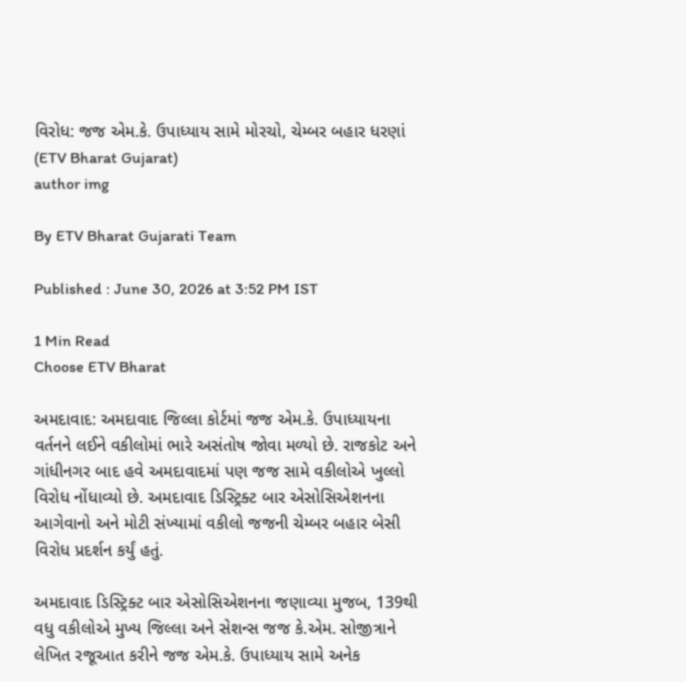વિરોધ: જજ એમ.કે. ઉપાધ્યાય સામે મોરચો, ચેમ્બર બહાર ધરણાં (ETV Bharat Gujarat)
author img

By ETV Bharat Gujarati Team

Published : June 30, 2026 at 3:52 PM IST

1 Min Read
Choose ETV Bharat

અમદાવાદ: અમદાવાદ જિલ્લા કોર્ટમાં જજ એમ.કે. ઉપાધ્યાયના વર્તનને લઈને વકીલોમાં ભારે અસંતોષ જોવા મળ્યો છે. રાજકોટ અને ગાંધીનગર બાદ હવે અમદાવાદમાં પણ જજ સામે વકીલોએ ખુલ્લો વિરોધ નોંધાવ્યો છે. અમદાવાદ ડિસ્ટ્રિક્ટ બાર એસોસિએશનના આગેવાનો અને મોટી સંખ્યામાં વકીલો જજની ચેમ્બર બહાર બેસી વિરોધ પ્રદર્શન કર્યું હતું.

અમદાવાદ ડિસ્ટ્રિક્ટ બાર એસોસિએશનના જણાવ્યા મુજબ, 139થી વધુ વકીલોએ મુખ્ય જિલ્લા અને સેશન્સ જજ કે.એમ. સોજીત્રાને લેખિત રજૂઆત કરીને જજ એમ.કે. ઉપાધ્યાય સામે અનેક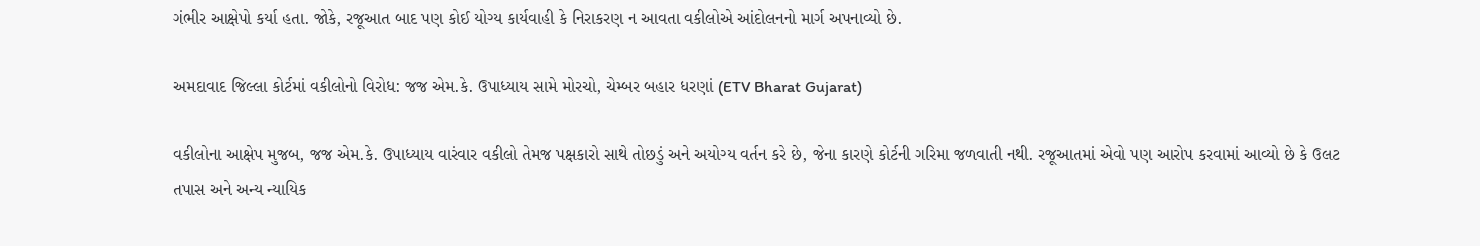ગંભીર આક્ષેપો કર્યા હતા. જોકે, રજૂઆત બાદ પણ કોઈ યોગ્ય કાર્યવાહી કે નિરાકરણ ન આવતા વકીલોએ આંદોલનનો માર્ગ અપનાવ્યો છે.

અમદાવાદ જિલ્લા કોર્ટમાં વકીલોનો વિરોધ: જજ એમ.કે. ઉપાધ્યાય સામે મોરચો, ચેમ્બર બહાર ધરણાં (ETV Bharat Gujarat)

વકીલોના આક્ષેપ મુજબ, જજ એમ.કે. ઉપાધ્યાય વારંવાર વકીલો તેમજ પક્ષકારો સાથે તોછડું અને અયોગ્ય વર્તન કરે છે, જેના કારણે કોર્ટની ગરિમા જળવાતી નથી. રજૂઆતમાં એવો પણ આરોપ કરવામાં આવ્યો છે કે ઉલટ તપાસ અને અન્ય ન્યાયિક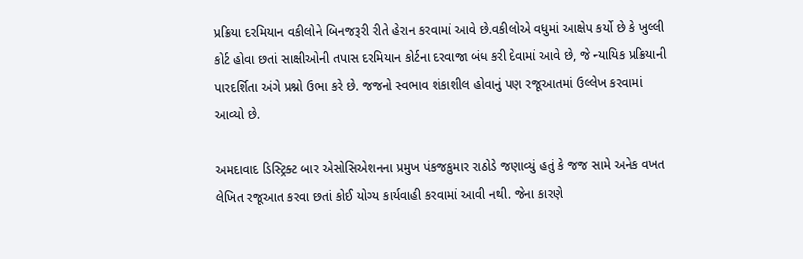પ્રક્રિયા દરમિયાન વકીલોને બિનજરૂરી રીતે હેરાન કરવામાં આવે છે.વકીલોએ વધુમાં આક્ષેપ કર્યો છે કે ખુલ્લી કોર્ટ હોવા છતાં સાક્ષીઓની તપાસ દરમિયાન કોર્ટના દરવાજા બંધ કરી દેવામાં આવે છે, જે ન્યાયિક પ્રક્રિયાની પારદર્શિતા અંગે પ્રશ્નો ઉભા કરે છે. જજનો સ્વભાવ શંકાશીલ હોવાનું પણ રજૂઆતમાં ઉલ્લેખ કરવામાં આવ્યો છે.

અમદાવાદ ડિસ્ટ્રિક્ટ બાર એસોસિએશનના પ્રમુખ પંકજકુમાર રાઠોડે જણાવ્યું હતું કે જજ સામે અનેક વખત લેખિત રજૂઆત કરવા છતાં કોઈ યોગ્ય કાર્યવાહી કરવામાં આવી નથી. જેના કારણે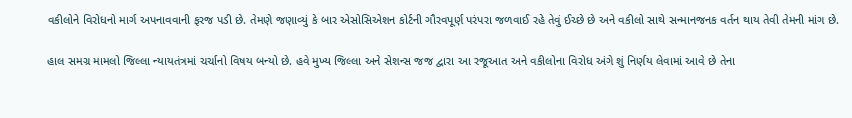વકીલોને વિરોધનો માર્ગ અપનાવવાની ફરજ પડી છે. તેમણે જણાવ્યું કે બાર એસોસિએશન કોર્ટની ગૌરવપૂર્ણ પરંપરા જળવાઈ રહે તેવું ઈચ્છે છે અને વકીલો સાથે સન્માનજનક વર્તન થાય તેવી તેમની માંગ છે.

હાલ સમગ્ર મામલો જિલ્લા ન્યાયતંત્રમાં ચર્ચાનો વિષય બન્યો છે. હવે મુખ્ય જિલ્લા અને સેશન્સ જજ દ્વારા આ રજૂઆત અને વકીલોના વિરોધ અંગે શું નિર્ણય લેવામાં આવે છે તેના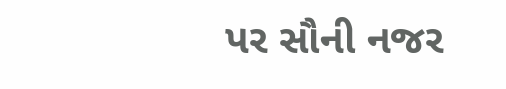પર સૌની નજર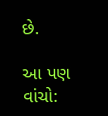છે.

આ પણ વાંચો: